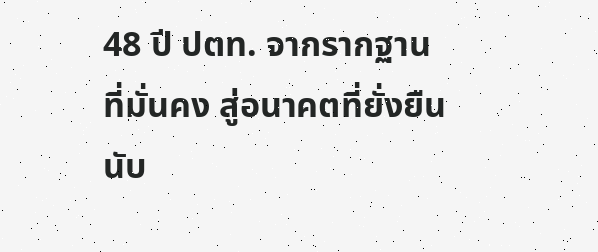48 ปี ปตท. จากรากฐานที่มั่นคง สู่อนาคตที่ยั่งยืน
นับ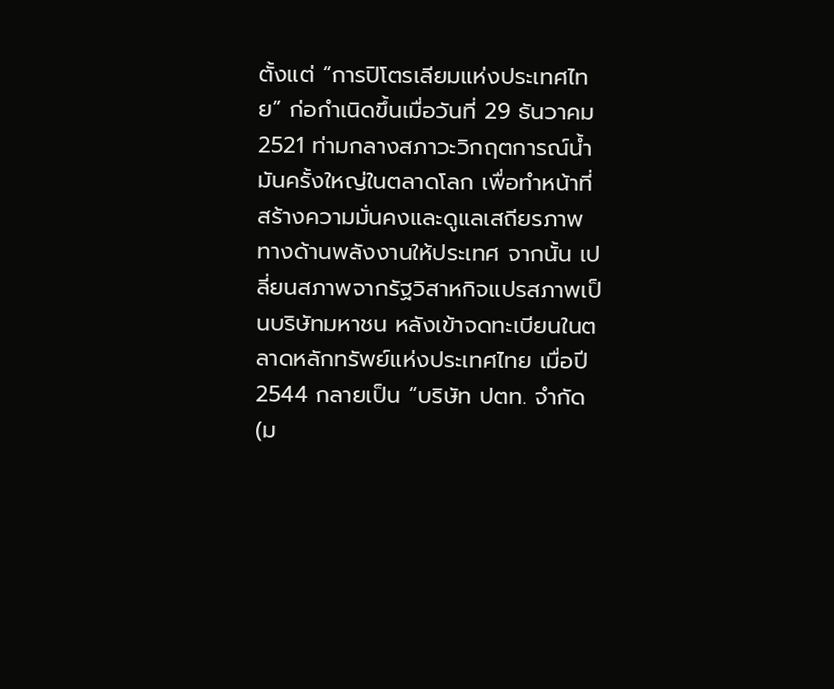ตั้งแต่ “การปิโตรเลียมแห่งประเทศไทย” ก่อกำเนิดขึ้นเมื่อวันที่ 29 ธันวาคม 2521 ท่ามกลางสภาวะวิกฤตการณ์น้ำมันครั้งใหญ่ในตลาดโลก เพื่อทำหน้าที่สร้างความมั่นคงและดูแลเสถียรภาพทางด้านพลังงานให้ประเทศ จากนั้น เปลี่ยนสภาพจากรัฐวิสาหกิจแปรสภาพเป็นบริษัทมหาชน หลังเข้าจดทะเบียนในตลาดหลักทรัพย์แห่งประเทศไทย เมื่อปี 2544 กลายเป็น “บริษัท ปตท. จำกัด (ม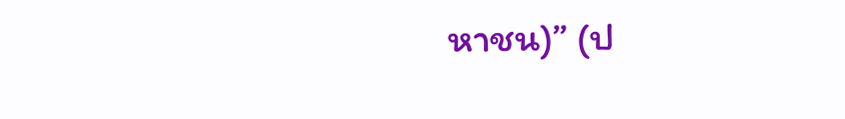หาชน)” (ป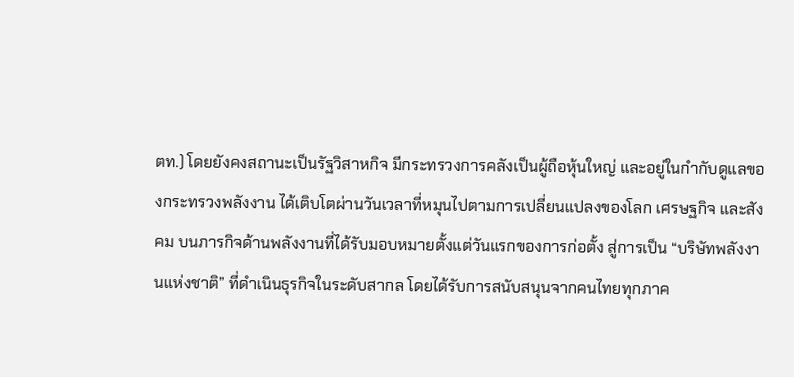ตท.) โดยยังคงสถานะเป็นรัฐวิสาหกิจ มีกระทรวงการคลังเป็นผู้ถือหุ้นใหญ่ และอยู่ในกำกับดูแลของกระทรวงพลังงาน ได้เติบโตผ่านวันเวลาที่หมุนไปตามการเปลี่ยนแปลงของโลก เศรษฐกิจ และสังคม บนภารกิจด้านพลังงานที่ได้รับมอบหมายตั้งแต่วันแรกของการก่อตั้ง สู่การเป็น “บริษัทพลังงานแห่งชาติ” ที่ดำเนินธุรกิจในระดับสากล โดยได้รับการสนับสนุนจากคนไทยทุกภาค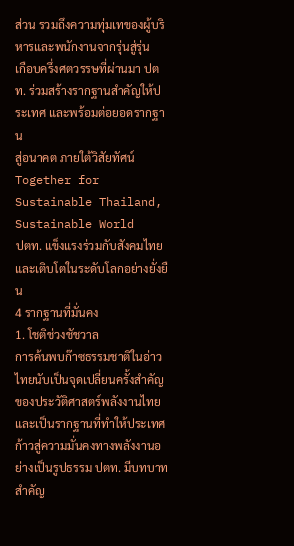ส่วน รวมถึงความทุ่มเทของผู้บริหารและพนักงานจากรุ่นสู่รุ่น
เกือบครึ่งศตวรรษที่ผ่านมา ปตท. ร่วมสร้างรากฐานสำคัญให้ประเทศ และพร้อมต่อยอดรากฐาน
สู่อนาคต ภายใต้วิสัยทัศน์
Together for Sustainable Thailand, Sustainable World
ปตท. แข็งแรงร่วมกับสังคมไทยและเติบโตในระดับโลกอย่างยั่งยืน
4 รากฐานที่มั่นคง
1. โชติช่วงชัชวาล
การค้นพบก๊าซธรรมชาติในอ่าวไทยนับเป็นจุดเปลี่ยนครั้งสำคัญของประวัติศาสตร์พลังงานไทย และเป็นรากฐานที่ทำให้ประเทศก้าวสู่ความมั่นคงทางพลังงานอย่างเป็นรูปธรรม ปตท. มีบทบาทสำคัญ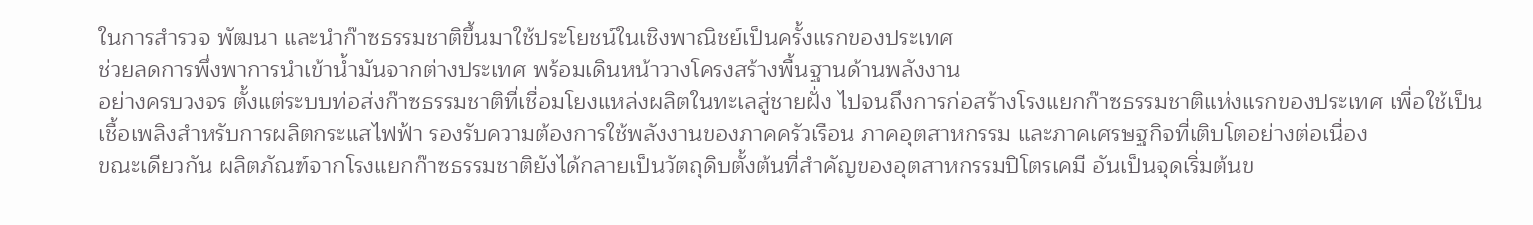ในการสำรวจ พัฒนา และนำก๊าซธรรมชาติขึ้นมาใช้ประโยชน์ในเชิงพาณิชย์เป็นครั้งแรกของประเทศ
ช่วยลดการพึ่งพาการนำเข้าน้ำมันจากต่างประเทศ พร้อมเดินหน้าวางโครงสร้างพื้นฐานด้านพลังงาน
อย่างครบวงจร ตั้งแต่ระบบท่อส่งก๊าซธรรมชาติที่เชื่อมโยงแหล่งผลิตในทะเลสู่ชายฝั่ง ไปจนถึงการก่อสร้างโรงแยกก๊าซธรรมชาติแห่งแรกของประเทศ เพื่อใช้เป็นเชื้อเพลิงสำหรับการผลิตกระแสไฟฟ้า รองรับความต้องการใช้พลังงานของภาคครัวเรือน ภาคอุตสาหกรรม และภาคเศรษฐกิจที่เติบโตอย่างต่อเนื่อง
ขณะเดียวกัน ผลิตภัณฑ์จากโรงแยกก๊าซธรรมชาติยังได้กลายเป็นวัตถุดิบตั้งต้นที่สำคัญของอุตสาหกรรมปิโตรเคมี อันเป็นจุดเริ่มต้นข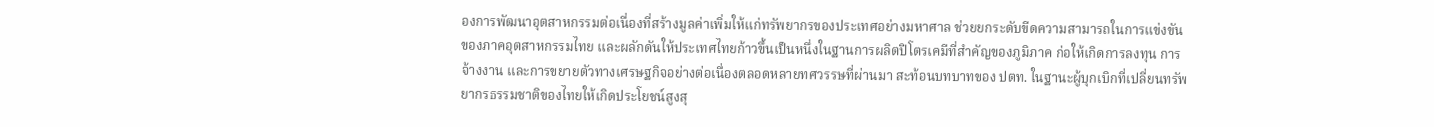องการพัฒนาอุตสาหกรรมต่อเนื่องที่สร้างมูลค่าเพิ่มให้แก่ทรัพยากรของประเทศอย่างมหาศาล ช่วยยกระดับขีดความสามารถในการแข่งขันของภาคอุตสาหกรรมไทย และผลักดันให้ประเทศไทยก้าวขึ้นเป็นหนึ่งในฐานการผลิตปิโตรเคมีที่สำคัญของภูมิภาค ก่อให้เกิดการลงทุน การจ้างงาน และการขยายตัวทางเศรษฐกิจอย่างต่อเนื่องตลอดหลายทศวรรษที่ผ่านมา สะท้อนบทบาทของ ปตท. ในฐานะผู้บุกเบิกที่เปลี่ยนทรัพยากรธรรมชาติของไทยให้เกิดประโยชน์สูงสุ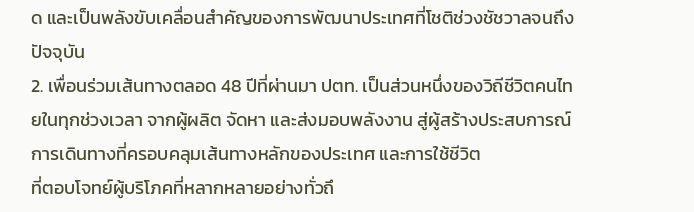ด และเป็นพลังขับเคลื่อนสำคัญของการพัฒนาประเทศที่โชติช่วงชัชวาลจนถึงปัจจุบัน
2. เพื่อนร่วมเส้นทางตลอด 48 ปีที่ผ่านมา ปตท. เป็นส่วนหนึ่งของวิถีชีวิตคนไทยในทุกช่วงเวลา จากผู้ผลิต จัดหา และส่งมอบพลังงาน สู่ผู้สร้างประสบการณ์การเดินทางที่ครอบคลุมเส้นทางหลักของประเทศ และการใช้ชีวิต
ที่ตอบโจทย์ผู้บริโภคที่หลากหลายอย่างทั่วถึ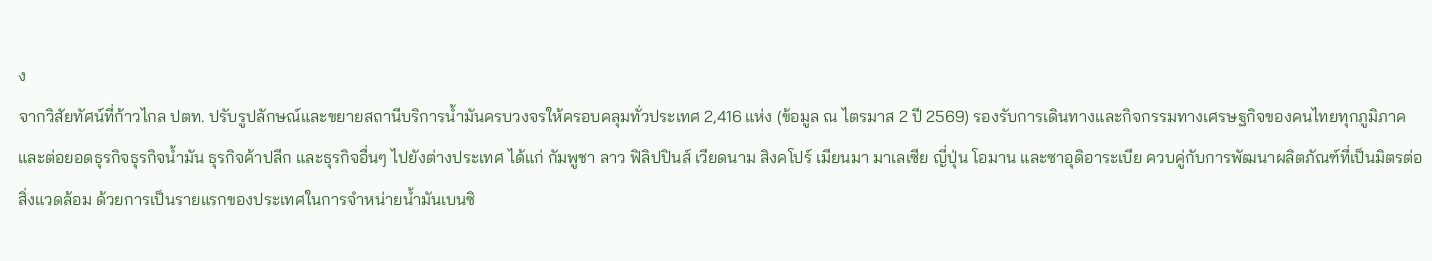ง
จากวิสัยทัศน์ที่ก้าวไกล ปตท. ปรับรูปลักษณ์และขยายสถานีบริการน้ำมันครบวงจรให้ครอบคลุมทั่วประเทศ 2,416 แห่ง (ข้อมูล ณ ไตรมาส 2 ปี 2569) รองรับการเดินทางและกิจกรรมทางเศรษฐกิจของคนไทยทุกภูมิภาค และต่อยอดธุรกิจธุรกิจน้ำมัน ธุรกิจค้าปลีก และธุรกิจอื่นๆ ไปยังต่างประเทศ ได้แก่ กัมพูชา ลาว ฟิลิปปินส์ เวียดนาม สิงคโปร์ เมียนมา มาเลเซีย ญี่ปุ่น โอมาน และซาอุดิอาระเบีย ควบคู่กับการพัฒนาผลิตภัณฑ์ที่เป็นมิตรต่อสิ่งแวดล้อม ด้วยการเป็นรายแรกของประเทศในการจำหน่ายน้ำมันเบนซิ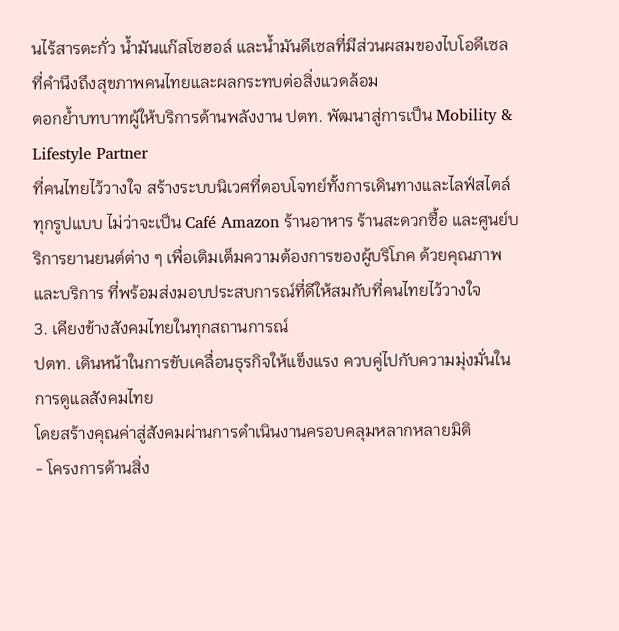นไร้สารตะกั่ว น้ำมันแก๊สโซฮอล์ และน้ำมันดีเซลที่มีส่วนผสมของไบโอดีเซล ที่คำนึงถึงสุขภาพคนไทยและผลกระทบต่อสิ่งแวดล้อม
ตอกย้ำบทบาทผู้ให้บริการด้านพลังงาน ปตท. พัฒนาสู่การเป็น Mobility & Lifestyle Partner
ที่คนไทยไว้วางใจ สร้างระบบนิเวศที่ตอบโจทย์ทั้งการเดินทางและไลฟ์สไตล์ทุกรูปแบบ ไม่ว่าจะเป็น Café Amazon ร้านอาหาร ร้านสะดวกซื้อ และศูนย์บริการยานยนต์ต่าง ๆ เพื่อเติมเต็มความต้องการของผู้บริโภค ด้วยคุณภาพและบริการ ที่พร้อมส่งมอบประสบการณ์ที่ดีให้สมกับที่คนไทยไว้วางใจ
3. เคียงข้างสังคมไทยในทุกสถานการณ์
ปตท. เดินหน้าในการขับเคลื่อนธุรกิจให้แข็งแรง ควบคู่ไปกับความมุ่งมั่นในการดูแลสังคมไทย
โดยสร้างคุณค่าสู่สังคมผ่านการดำเนินงานครอบคลุมหลากหลายมิติ
- โครงการด้านสิ่ง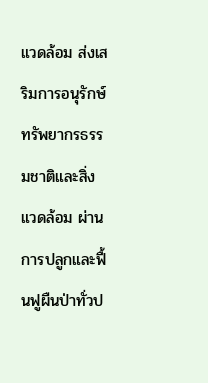แวดล้อม ส่งเสริมการอนุรักษ์ทรัพยากรธรรมชาติและสิ่งแวดล้อม ผ่านการปลูกและฟื้นฟูผืนป่าทั่วป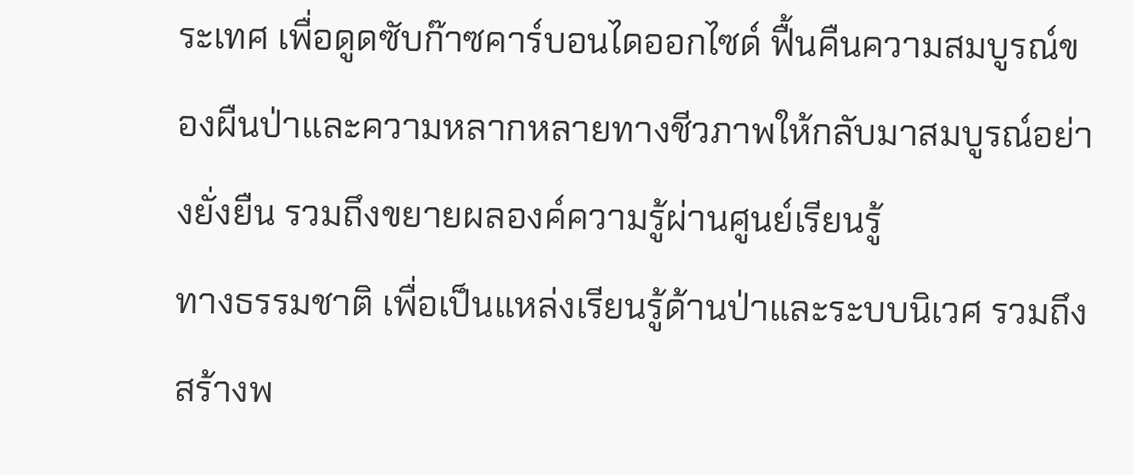ระเทศ เพื่อดูดซับก๊าซคาร์บอนไดออกไซด์ ฟื้นคืนความสมบูรณ์ของผืนป่าและความหลากหลายทางชีวภาพให้กลับมาสมบูรณ์อย่างยั่งยืน รวมถึงขยายผลองค์ความรู้ผ่านศูนย์เรียนรู้
ทางธรรมชาติ เพื่อเป็นแหล่งเรียนรู้ด้านป่าและระบบนิเวศ รวมถึงสร้างพ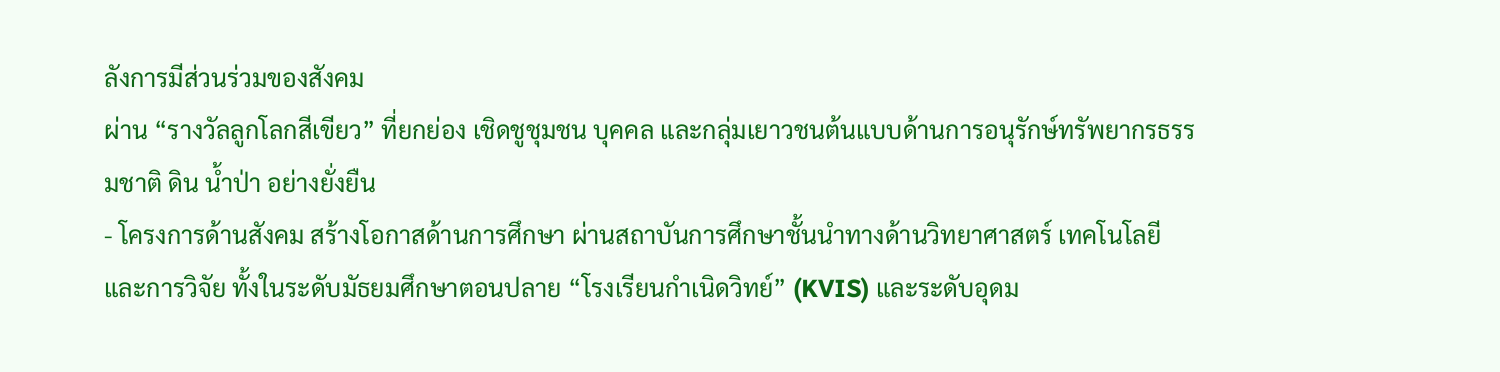ลังการมีส่วนร่วมของสังคม
ผ่าน “รางวัลลูกโลกสีเขียว” ที่ยกย่อง เชิดชูชุมชน บุคคล และกลุ่มเยาวชนต้นแบบด้านการอนุรักษ์ทรัพยากรธรรมชาติ ดิน น้ำป่า อย่างยั่งยืน
- โครงการด้านสังคม สร้างโอกาสด้านการศึกษา ผ่านสถาบันการศึกษาชั้นนำทางด้านวิทยาศาสตร์ เทคโนโลยี และการวิจัย ทั้งในระดับมัธยมศึกษาตอนปลาย “โรงเรียนกำเนิดวิทย์” (KVIS) และระดับอุดม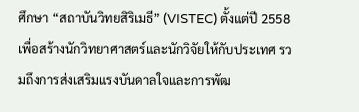ศึกษา “สถาบันวิทยสิริเมธี” (VISTEC) ตั้งแต่ปี 2558 เพื่อสร้างนักวิทยาศาสตร์และนักวิจัยให้กับประเทศ รวมถึงการส่งเสริมแรงบันดาลใจและการพัฒ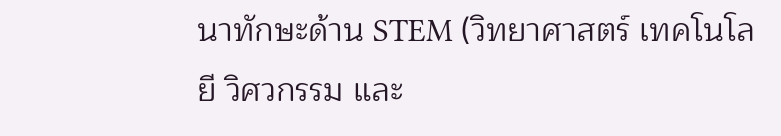นาทักษะด้าน STEM (วิทยาศาสตร์ เทคโนโลยี วิศวกรรม และ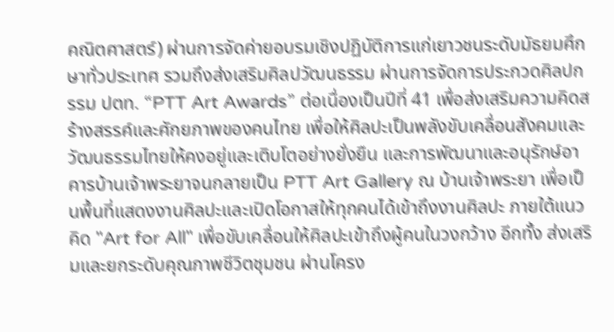คณิตศาสตร์) ผ่านการจัดค่ายอบรมเชิงปฏิบัติการแก่เยาวชนระดับมัธยมศึกษาทั่วประเทศ รวมถึงส่งเสริมศิลปวัฒนธรรม ผ่านการจัดการประกวดศิลปกรรม ปตท. “PTT Art Awards” ต่อเนื่องเป็นปีที่ 41 เพื่อส่งเสริมความคิดสร้างสรรค์และศักยภาพของคนไทย เพื่อให้ศิลปะเป็นพลังขับเคลื่อนสังคมและวัฒนธรรมไทยให้คงอยู่และเติบโตอย่างยั่งยืน และการพัฒนาและอนุรักษ์อาคารบ้านเจ้าพระยาจนกลายเป็น PTT Art Gallery ณ บ้านเจ้าพระยา เพื่อเป็นพื้นที่แสดงงานศิลปะและเปิดโอกาสให้ทุกคนได้เข้าถึงงานศิลปะ ภายใต้แนวคิด "Art for All" เพื่อขับเคลื่อนให้ศิลปะเข้าถึงผู้คนในวงกว้าง อีกทั้ง ส่งเสริมและยกระดับคุณภาพชีวิตชุมชน ผ่านโครง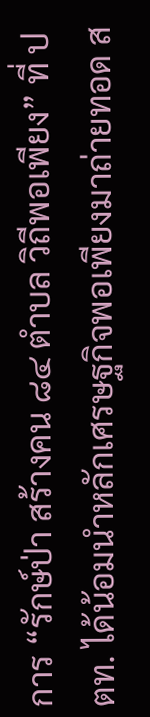การ “รักษ์ป่า สร้างคน ๘๔ ตำบล วิถีพอเพียง” ที่ ปตท. ได้น้อมนำหลักเศรษฐกิจพอเพียงมาถ่ายทอด ส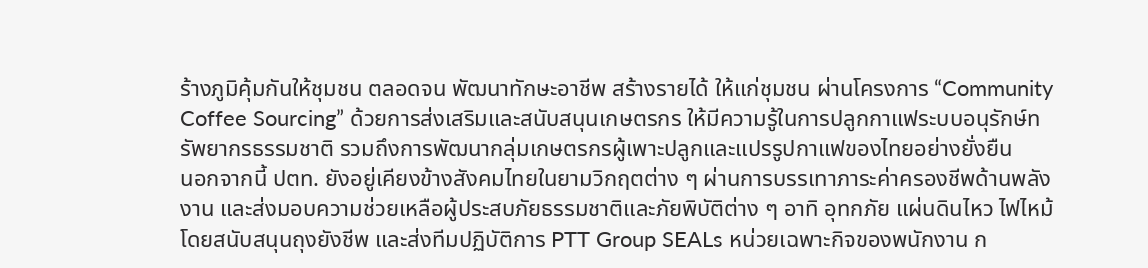ร้างภูมิคุ้มกันให้ชุมชน ตลอดจน พัฒนาทักษะอาชีพ สร้างรายได้ ให้แก่ชุมชน ผ่านโครงการ “Community Coffee Sourcing” ด้วยการส่งเสริมและสนับสนุนเกษตรกร ให้มีความรู้ในการปลูกกาแฟระบบอนุรักษ์ทรัพยากรธรรมชาติ รวมถึงการพัฒนากลุ่มเกษตรกรผู้เพาะปลูกและแปรรูปกาแฟของไทยอย่างยั่งยืน
นอกจากนี้ ปตท. ยังอยู่เคียงข้างสังคมไทยในยามวิกฤตต่าง ๆ ผ่านการบรรเทาภาระค่าครองชีพด้านพลังงาน และส่งมอบความช่วยเหลือผู้ประสบภัยธรรมชาติและภัยพิบัติต่าง ๆ อาทิ อุทกภัย แผ่นดินไหว ไฟไหม้ โดยสนับสนุนถุงยังชีพ และส่งทีมปฏิบัติการ PTT Group SEALs หน่วยเฉพาะกิจของพนักงาน ก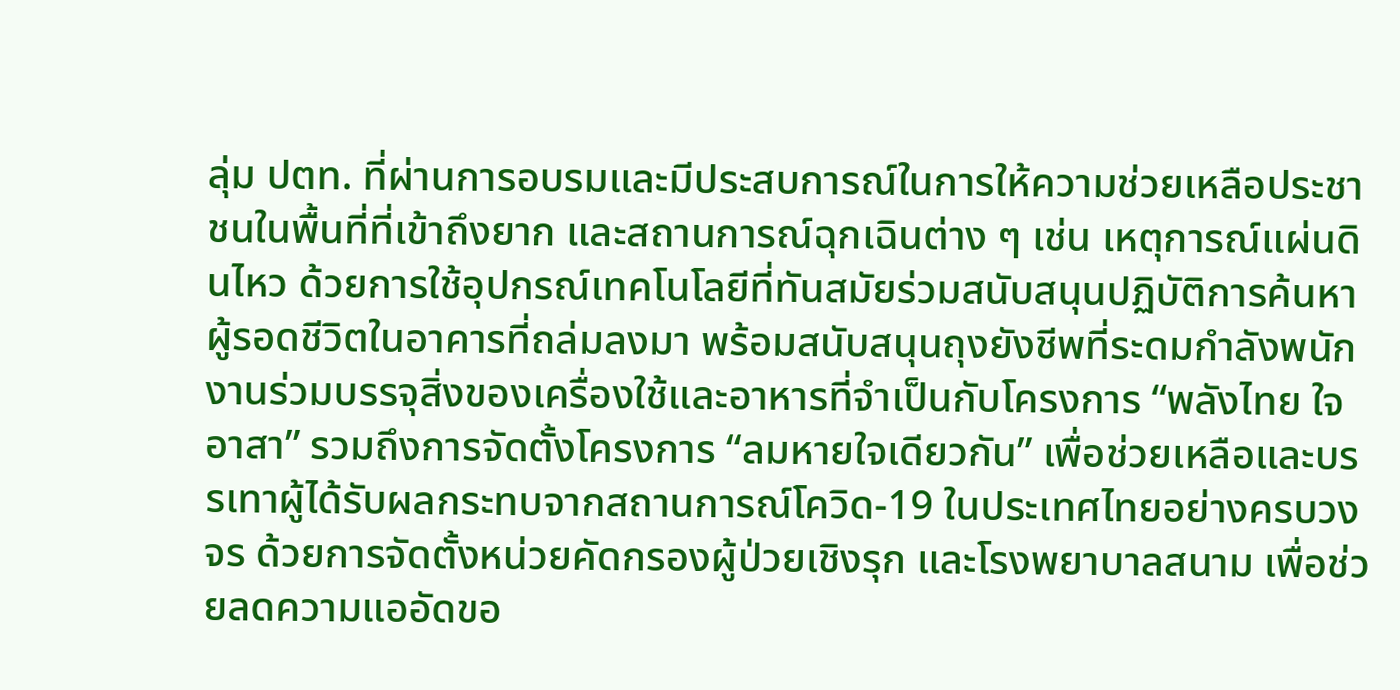ลุ่ม ปตท. ที่ผ่านการอบรมและมีประสบการณ์ในการให้ความช่วยเหลือประชาชนในพื้นที่ที่เข้าถึงยาก และสถานการณ์ฉุกเฉินต่าง ๆ เช่น เหตุการณ์แผ่นดินไหว ด้วยการใช้อุปกรณ์เทคโนโลยีที่ทันสมัยร่วมสนับสนุนปฏิบัติการค้นหาผู้รอดชีวิตในอาคารที่ถล่มลงมา พร้อมสนับสนุนถุงยังชีพที่ระดมกำลังพนักงานร่วมบรรจุสิ่งของเครื่องใช้และอาหารที่จำเป็นกับโครงการ “พลังไทย ใจอาสา” รวมถึงการจัดตั้งโครงการ “ลมหายใจเดียวกัน” เพื่อช่วยเหลือและบรรเทาผู้ได้รับผลกระทบจากสถานการณ์โควิด-19 ในประเทศไทยอย่างครบวงจร ด้วยการจัดตั้งหน่วยคัดกรองผู้ป่วยเชิงรุก และโรงพยาบาลสนาม เพื่อช่วยลดความแออัดขอ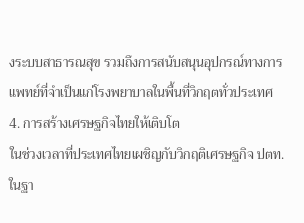งระบบสาธารณสุข รวมถึงการสนับสนุนอุปกรณ์ทางการแพทย์ที่จำเป็นแก่โรงพยาบาลในพื้นที่วิกฤตทั่วประเทศ
4. การสร้างเศรษฐกิจไทยให้เติบโต
ในช่วงเวลาที่ประเทศไทยเผชิญกับวิกฤติเศรษฐกิจ ปตท. ในฐา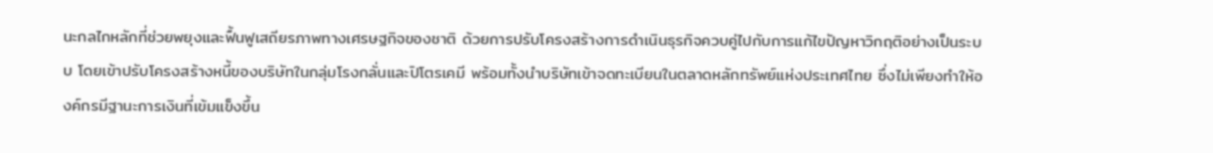นะกลไกหลักที่ช่วยพยุงและฟื้นฟูเสถียรภาพทางเศรษฐกิจของชาติ ด้วยการปรับโครงสร้างการดำเนินธุรกิจควบคู่ไปกับการแก้ไขปัญหาวิกฤติอย่างเป็นระบบ โดยเข้าปรับโครงสร้างหนี้ของบริษัทในกลุ่มโรงกลั่นและปิโตรเคมี พร้อมทั้งนำบริษัทเข้าจดทะเบียนในตลาดหลักทรัพย์แห่งประเทศไทย ซึ่งไม่เพียงทำให้องค์กรมีฐานะการเงินที่เข้มแข็งขึ้น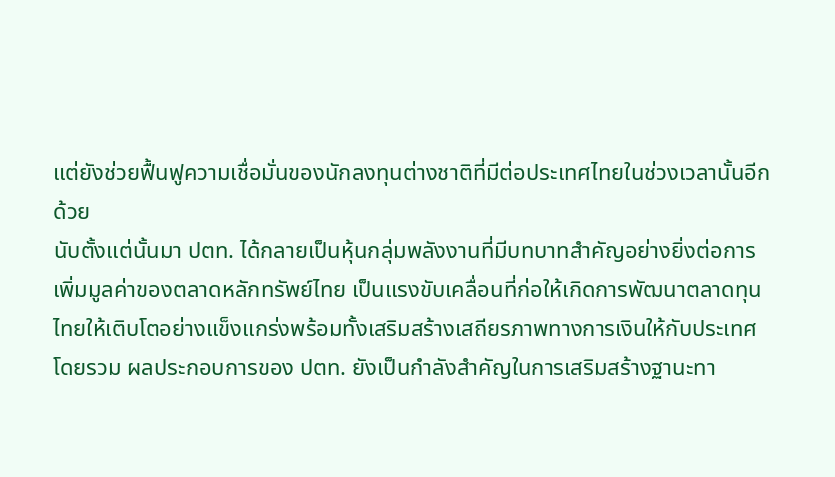แต่ยังช่วยฟื้นฟูความเชื่อมั่นของนักลงทุนต่างชาติที่มีต่อประเทศไทยในช่วงเวลานั้นอีกด้วย
นับตั้งแต่นั้นมา ปตท. ได้กลายเป็นหุ้นกลุ่มพลังงานที่มีบทบาทสำคัญอย่างยิ่งต่อการเพิ่มมูลค่าของตลาดหลักทรัพย์ไทย เป็นแรงขับเคลื่อนที่ก่อให้เกิดการพัฒนาตลาดทุนไทยให้เติบโตอย่างแข็งแกร่งพร้อมทั้งเสริมสร้างเสถียรภาพทางการเงินให้กับประเทศโดยรวม ผลประกอบการของ ปตท. ยังเป็นกำลังสำคัญในการเสริมสร้างฐานะทา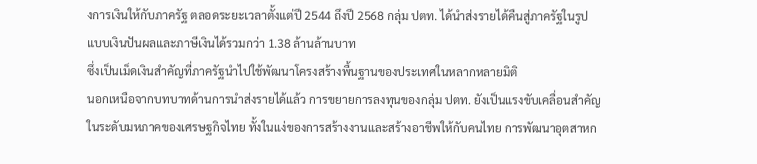งการเงินให้กับภาครัฐ ตลอดระยะเวลาตั้งแต่ปี 2544 ถึงปี 2568 กลุ่ม ปตท. ได้นำส่งรายได้คืนสู่ภาครัฐในรูปแบบเงินปันผลและภาษีเงินได้รวมกว่า 1.38 ล้านล้านบาท
ซึ่งเป็นเม็ดเงินสำคัญที่ภาครัฐนำไปใช้พัฒนาโครงสร้างพื้นฐานของประเทศในหลากหลายมิติ
นอกเหนือจากบทบาทด้านการนำส่งรายได้แล้ว การขยายการลงทุนของกลุ่ม ปตท. ยังเป็นแรงขับเคลื่อนสำคัญในระดับมหภาคของเศรษฐกิจไทย ทั้งในแง่ของการสร้างงานและสร้างอาชีพให้กับคนไทย การพัฒนาอุตสาหก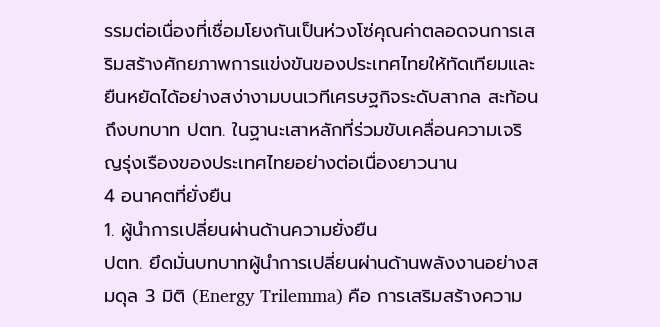รรมต่อเนื่องที่เชื่อมโยงกันเป็นห่วงโซ่คุณค่าตลอดจนการเสริมสร้างศักยภาพการแข่งขันของประเทศไทยให้ทัดเทียมและยืนหยัดได้อย่างสง่างามบนเวทีเศรษฐกิจระดับสากล สะท้อนถึงบทบาท ปตท. ในฐานะเสาหลักที่ร่วมขับเคลื่อนความเจริญรุ่งเรืองของประเทศไทยอย่างต่อเนื่องยาวนาน
4 อนาคตที่ยั่งยืน
1. ผู้นำการเปลี่ยนผ่านด้านความยั่งยืน
ปตท. ยึดมั่นบทบาทผู้นำการเปลี่ยนผ่านด้านพลังงานอย่างสมดุล 3 มิติ (Energy Trilemma) คือ การเสริมสร้างความ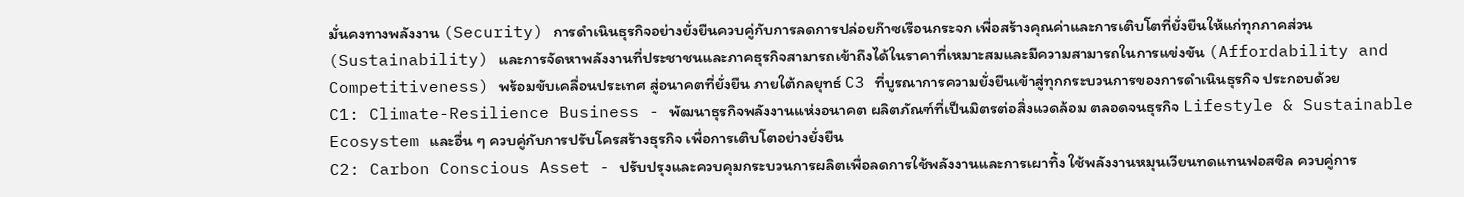มั่นคงทางพลังงาน (Security) การดำเนินธุรกิจอย่างยั่งยืนควบคู่กับการลดการปล่อยก๊าซเรือนกระจก เพื่อสร้างคุณค่าและการเติบโตที่ยั่งยืนให้แก่ทุกภาคส่วน (Sustainability) และการจัดหาพลังงานที่ประชาชนและภาคธุรกิจสามารถเข้าถึงได้ในราคาที่เหมาะสมและมีความสามารถในการแข่งขัน (Affordability and Competitiveness) พร้อมขับเคลื่อนประเทศ สู่อนาคตที่ยั่งยืน ภายใต้กลยุทธ์ C3 ที่บูรณาการความยั่งยืนเข้าสู่ทุกกระบวนการของการดำเนินธุรกิจ ประกอบด้วย
C1: Climate-Resilience Business - พัฒนาธุรกิจพลังงานแห่งอนาคต ผลิตภัณฑ์ที่เป็นมิตรต่อสิ่งแวดล้อม ตลอดจนธุรกิจ Lifestyle & Sustainable Ecosystem และอื่น ๆ ควบคู่กับการปรับโครสร้างธุรกิจ เพื่อการเติบโตอย่างยั่งยืน
C2: Carbon Conscious Asset - ปรับปรุงและควบคุมกระบวนการผลิตเพื่อลดการใช้พลังงานและการเผาทิ้ง ใช้พลังงานหมุนเวียนทดแทนฟอสซิล ควบคู่การ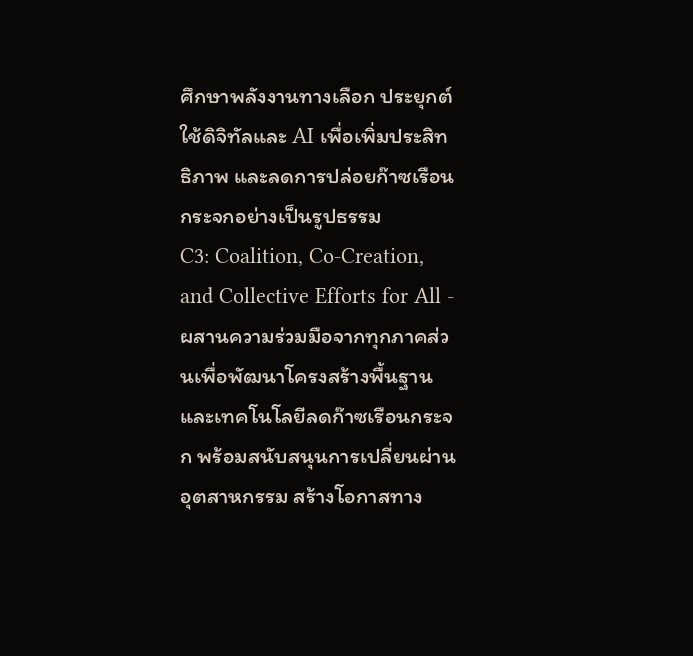ศึกษาพลังงานทางเลือก ประยุกต์ใช้ดิจิทัลและ AI เพื่อเพิ่มประสิทธิภาพ และลดการปล่อยก๊าซเรือนกระจกอย่างเป็นรูปธรรม
C3: Coalition, Co-Creation, and Collective Efforts for All - ผสานความร่วมมือจากทุกภาคส่วนเพื่อพัฒนาโครงสร้างพื้นฐานและเทคโนโลยีลดก๊าซเรือนกระจก พร้อมสนับสนุนการเปลี่ยนผ่านอุตสาหกรรม สร้างโอกาสทาง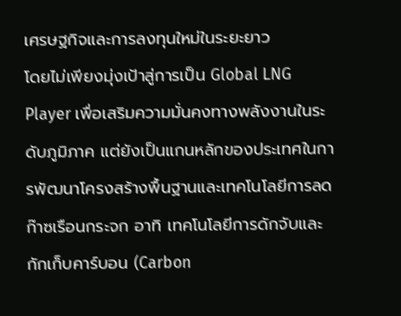เศรษฐกิจและการลงทุนใหม่ในระยะยาว
โดยไม่เพียงมุ่งเป้าสู่การเป็น Global LNG Player เพื่อเสริมความมั่นคงทางพลังงานในระดับภูมิภาค แต่ยังเป็นแกนหลักของประเทศในการพัฒนาโครงสร้างพื้นฐานและเทคโนโลยีการลดก๊าซเรือนกระจก อาทิ เทคโนโลยีการดักจับและกักเก็บคาร์บอน (Carbon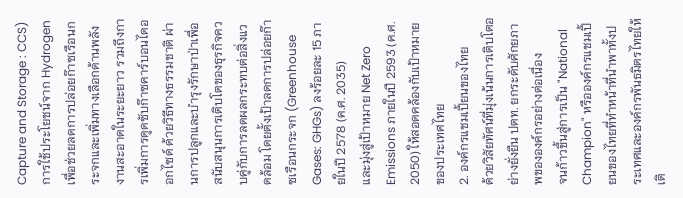Capture and Storage : CCS) การใช้ประโยชน์จาก Hydrogen เพื่อช่วยลดการปล่อยก๊าซเรือนกระจกและเพิ่มทางเลือกด้านพลังงานสะอาดในระยะยาว รวมถึงการเพิ่มการดูดซับก๊าซคาร์บอนไดออกไซด์ ด้วยวิธีทางธรรมชาติ ผ่านการปลูกและบำรุงรักษาป่าเพื่อสนับสนุนการเติบโตของธุรกิจควบคู่กับการลดผลกระทบต่อสิ่งแวดล้อม โดยตั้งเป้าลดการปล่อยก๊าซเรือนกระจก (Greenhouse Gases: GHGs) ลงร้อยละ 15 ภายในปี 2578 (ค.ศ. 2035)
และมุ่งสู่เป้าหมาย Net Zero Emissions ภายในปี 2593 (ค.ศ. 2050) ให้สอดคล้องกับเป้าหมายของประเทศไทย
2. องค์กรแชมเปี้ยนของไทย
ด้วยวิสัยทัศน์ที่มุ่งเน้นการเติบโตอย่างยั่งยืน ปตท. ยกระดับศักยภาพขององค์กรอย่างต่อเนื่อง
จนก้าวขึ้นสู่การเป็น "National Champion" หรือองค์กรแชมเปี้ยนของไทยที่ทำหน้าที่นำพาทั้งประเทศและองค์กรพันธมิตรไทยให้เติ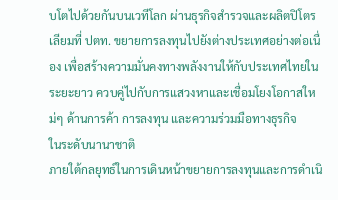บโตไปด้วยกันบนเวทีโลก ผ่านธุรกิจสำรวจและผลิตปิโตรเลียมที่ ปตท. ขยายการลงทุนไปยังต่างประเทศอย่างต่อเนื่อง เพื่อสร้างความมั่นคงทางพลังงานให้กับประเทศไทยในระยะยาว ควบคู่ไปกับการแสวงหาและเชื่อมโยงโอกาสใหม่ๆ ด้านการค้า การลงทุน และความร่วมมือทางธุรกิจ
ในระดับนานาชาติ
ภายใต้กลยุทธ์ในการเดินหน้าขยายการลงทุนและการดำเนิ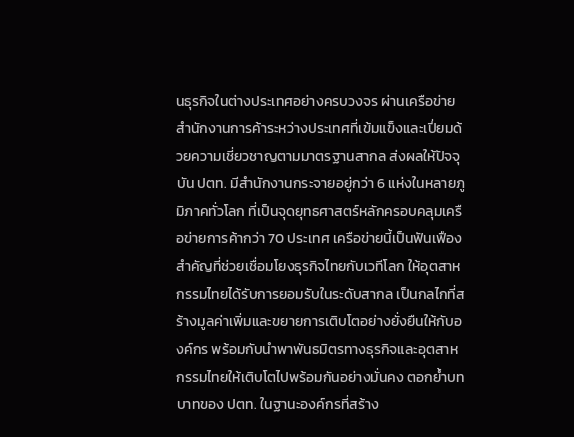นธุรกิจในต่างประเทศอย่างครบวงจร ผ่านเครือข่ายสำนักงานการค้าระหว่างประเทศที่เข้มแข็งและเปี่ยมด้วยความเชี่ยวชาญตามมาตรฐานสากล ส่งผลให้ปัจจุบัน ปตท. มีสำนักงานกระจายอยู่กว่า 6 แห่งในหลายภูมิภาคทั่วโลก ที่เป็นจุดยุทธศาสตร์หลักครอบคลุมเครือข่ายการค้ากว่า 70 ประเทศ เครือข่ายนี้เป็นฟันเฟืองสำคัญที่ช่วยเชื่อมโยงธุรกิจไทยกับเวทีโลก ให้อุตสาหกรรมไทยได้รับการยอมรับในระดับสากล เป็นกลไกที่สร้างมูลค่าเพิ่มและขยายการเติบโตอย่างยั่งยืนให้กับองค์กร พร้อมกับนำพาพันธมิตรทางธุรกิจและอุตสาหกรรมไทยให้เติบโตไปพร้อมกันอย่างมั่นคง ตอกย้ำบทบาทของ ปตท. ในฐานะองค์กรที่สร้าง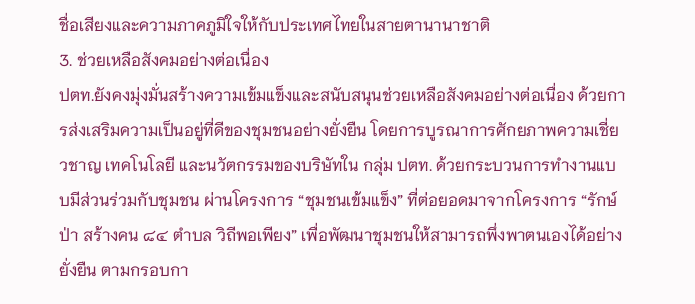ชื่อเสียงและความภาคภูมิใจให้กับประเทศไทยในสายตานานาชาติ
3. ช่วยเหลือสังคมอย่างต่อเนื่อง
ปตท.ยังคงมุ่งมั่นสร้างความเข้มแข็งและสนับสนุนช่วยเหลือสังคมอย่างต่อเนื่อง ด้วยการส่งเสริมความเป็นอยู่ที่ดีของชุมชนอย่างยั่งยืน โดยการบูรณาการศักยภาพความเชี่ยวชาญ เทคโนโลยี และนวัตกรรมของบริษัทใน กลุ่ม ปตท. ด้วยกระบวนการทำงานแบบมีส่วนร่วมกับชุมชน ผ่านโครงการ “ชุมชนเข้มแข็ง” ที่ต่อยอดมาจากโครงการ “รักษ์ป่า สร้างคน ๘๔ ตำบล วิถีพอเพียง” เพื่อพัฒนาชุมชนให้สามารถพึ่งพาตนเองได้อย่างยั่งยืน ตามกรอบกา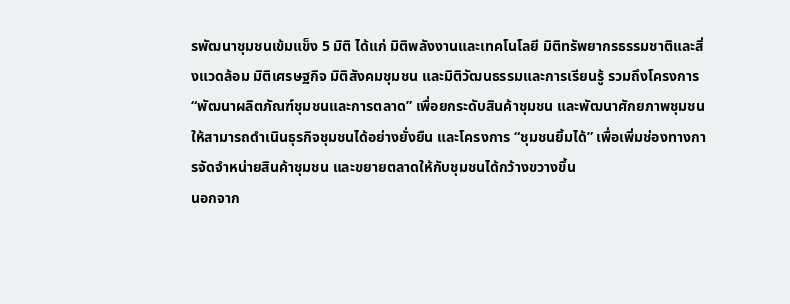รพัฒนาชุมชนเข้มแข็ง 5 มิติ ได้แก่ มิติพลังงานและเทคโนโลยี มิติทรัพยากรธรรมชาติและสิ่งแวดล้อม มิติเศรษฐกิจ มิติสังคมชุมชน และมิติวัฒนธรรมและการเรียนรู้ รวมถึงโครงการ “พัฒนาผลิตภัณฑ์ชุมชนและการตลาด” เพื่อยกระดับสินค้าชุมชน และพัฒนาศักยภาพชุมชนให้สามารถดำเนินธุรกิจชุมชนได้อย่างยั่งยืน และโครงการ “ชุมชนยิ้มได้” เพื่อเพิ่มช่องทางการจัดจำหน่ายสินค้าชุมชน และขยายตลาดให้กับชุมชนได้กว้างขวางขึ้น
นอกจาก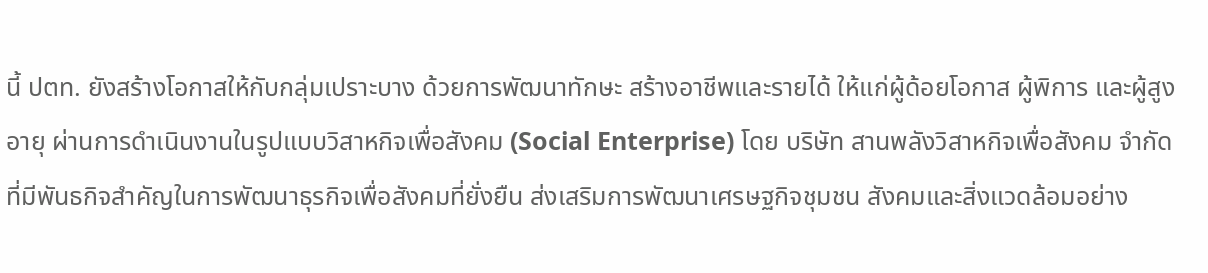นี้ ปตท. ยังสร้างโอกาสให้กับกลุ่มเปราะบาง ด้วยการพัฒนาทักษะ สร้างอาชีพและรายได้ ให้แก่ผู้ด้อยโอกาส ผู้พิการ และผู้สูงอายุ ผ่านการดำเนินงานในรูปแบบวิสาหกิจเพื่อสังคม (Social Enterprise) โดย บริษัท สานพลังวิสาหกิจเพื่อสังคม จำกัด ที่มีพันธกิจสำคัญในการพัฒนาธุรกิจเพื่อสังคมที่ยั่งยืน ส่งเสริมการพัฒนาเศรษฐกิจชุมชน สังคมและสิ่งแวดล้อมอย่าง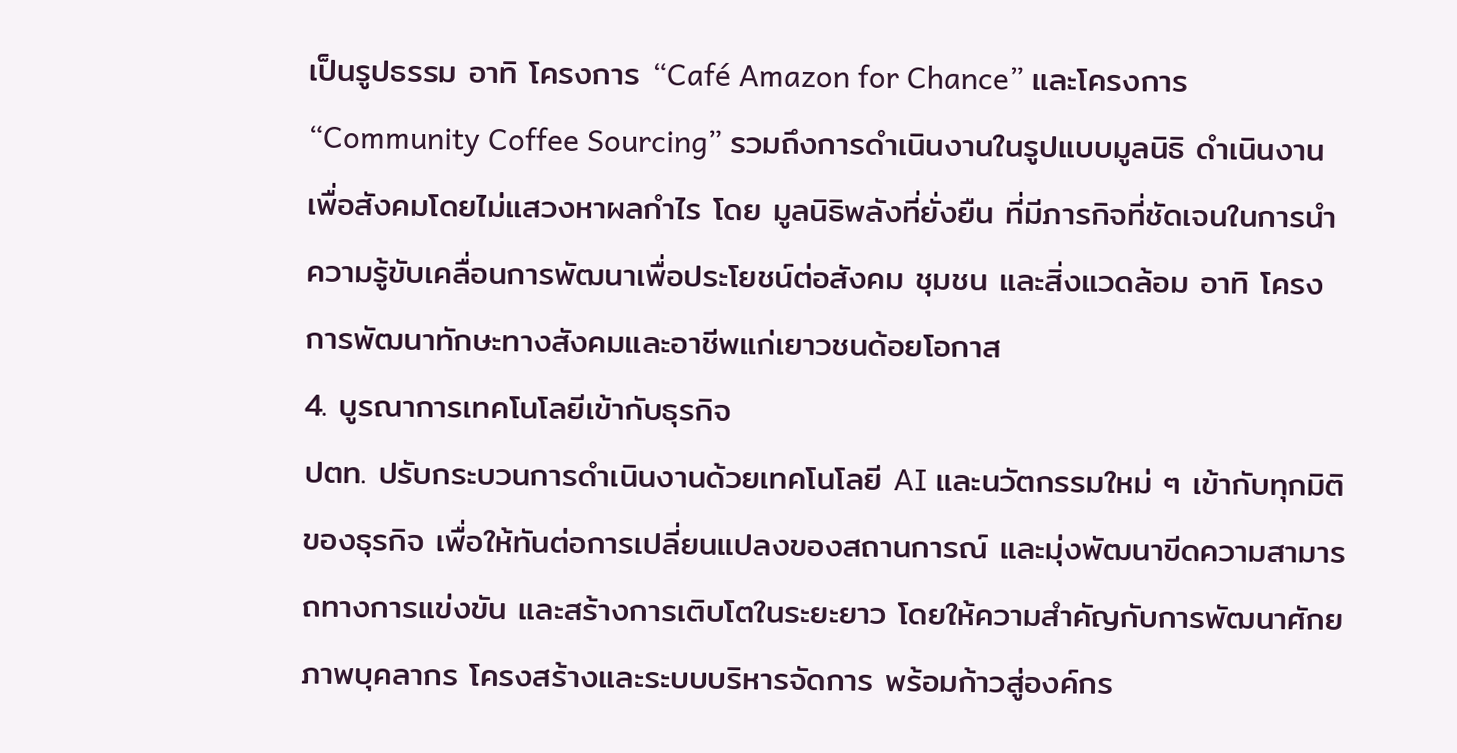เป็นรูปธรรม อาทิ โครงการ “Café Amazon for Chance” และโครงการ “Community Coffee Sourcing” รวมถึงการดำเนินงานในรูปแบบมูลนิธิ ดำเนินงานเพื่อสังคมโดยไม่แสวงหาผลกำไร โดย มูลนิธิพลังที่ยั่งยืน ที่มีภารกิจที่ชัดเจนในการนำความรู้ขับเคลื่อนการพัฒนาเพื่อประโยชน์ต่อสังคม ชุมชน และสิ่งแวดล้อม อาทิ โครงการพัฒนาทักษะทางสังคมและอาชีพแก่เยาวชนด้อยโอกาส
4. บูรณาการเทคโนโลยีเข้ากับธุรกิจ
ปตท. ปรับกระบวนการดำเนินงานด้วยเทคโนโลยี AI และนวัตกรรมใหม่ ๆ เข้ากับทุกมิติของธุรกิจ เพื่อให้ทันต่อการเปลี่ยนแปลงของสถานการณ์ และมุ่งพัฒนาขีดความสามารถทางการแข่งขัน และสร้างการเติบโตในระยะยาว โดยให้ความสำคัญกับการพัฒนาศักยภาพบุคลากร โครงสร้างและระบบบริหารจัดการ พร้อมก้าวสู่องค์กร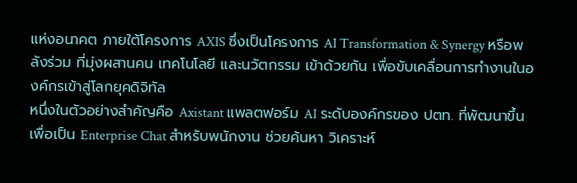แห่งอนาคต ภายใต้โครงการ AXIS ซึ่งเป็นโครงการ AI Transformation & Synergy หรือพลังร่วม ที่มุ่งผสานคน เทคโนโลยี และนวัตกรรม เข้าด้วยกัน เพื่อขับเคลื่อนการทำงานในองค์กรเข้าสู่โลกยุคดิจิทัล
หนึ่งในตัวอย่างสำคัญคือ Axistant แพลตฟอร์ม AI ระดับองค์กรของ ปตท. ที่พัฒนาขึ้นเพื่อเป็น Enterprise Chat สำหรับพนักงาน ช่วยค้นหา วิเคราะห์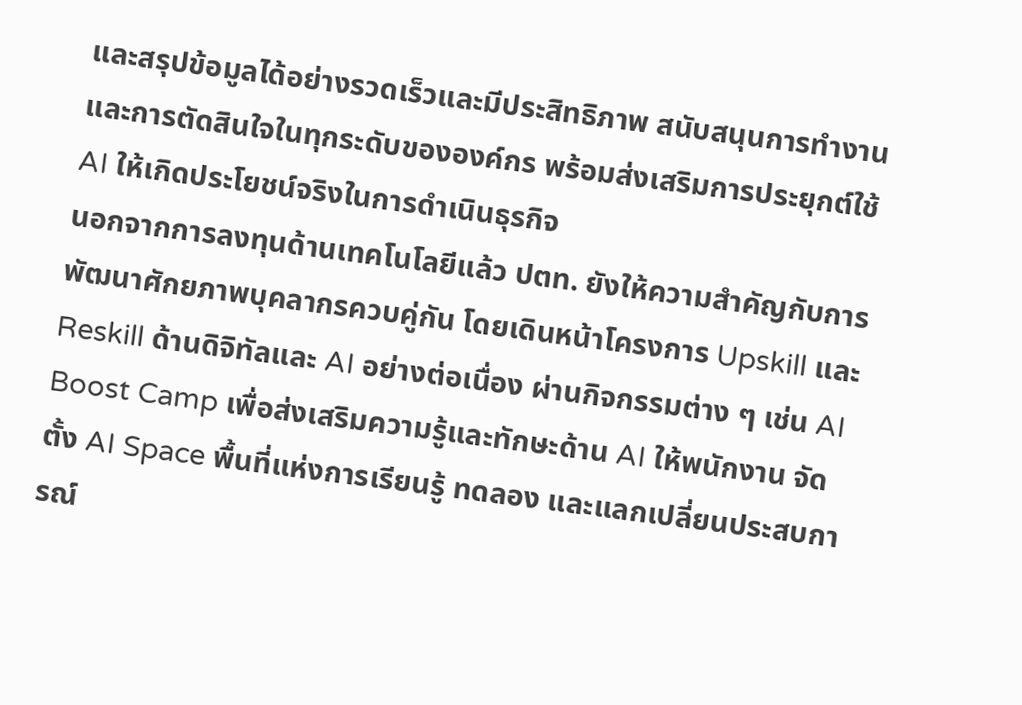และสรุปข้อมูลได้อย่างรวดเร็วและมีประสิทธิภาพ สนับสนุนการทำงานและการตัดสินใจในทุกระดับขององค์กร พร้อมส่งเสริมการประยุกต์ใช้ AI ให้เกิดประโยชน์จริงในการดำเนินธุรกิจ
นอกจากการลงทุนด้านเทคโนโลยีแล้ว ปตท. ยังให้ความสำคัญกับการพัฒนาศักยภาพบุคลากรควบคู่กัน โดยเดินหน้าโครงการ Upskill และ Reskill ด้านดิจิทัลและ AI อย่างต่อเนื่อง ผ่านกิจกรรมต่าง ๆ เช่น AI Boost Camp เพื่อส่งเสริมความรู้และทักษะด้าน AI ให้พนักงาน จัดตั้ง AI Space พื้นที่แห่งการเรียนรู้ ทดลอง และแลกเปลี่ยนประสบการณ์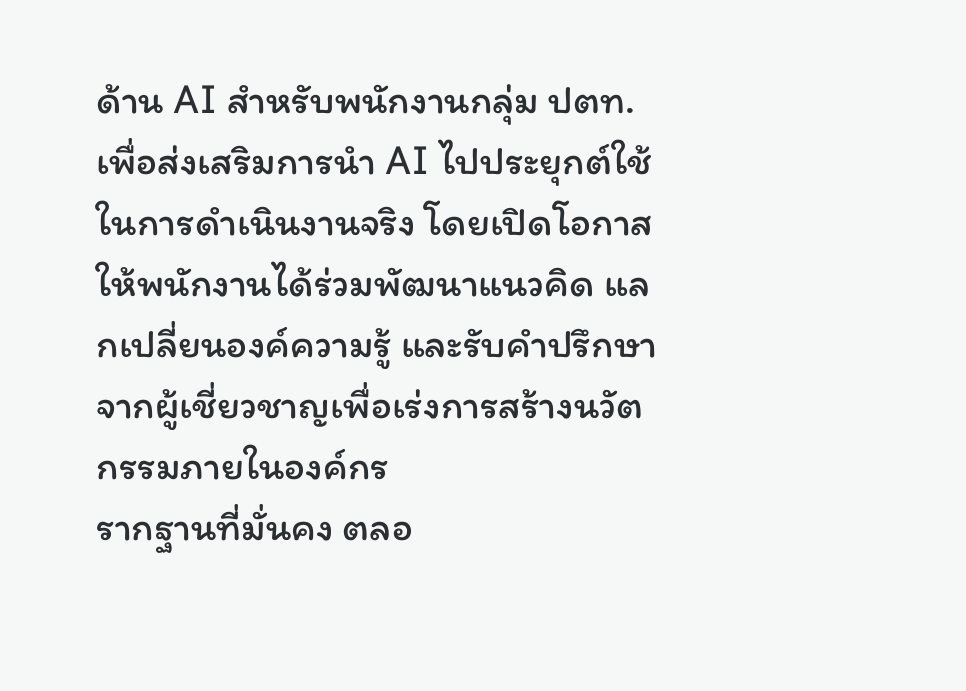ด้าน AI สำหรับพนักงานกลุ่ม ปตท. เพื่อส่งเสริมการนำ AI ไปประยุกต์ใช้ในการดำเนินงานจริง โดยเปิดโอกาสให้พนักงานได้ร่วมพัฒนาแนวคิด แลกเปลี่ยนองค์ความรู้ และรับคำปรึกษาจากผู้เชี่ยวชาญเพื่อเร่งการสร้างนวัตกรรมภายในองค์กร
รากฐานที่มั่นคง ตลอ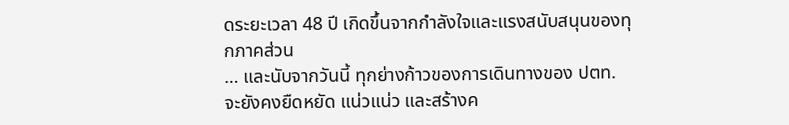ดระยะเวลา 48 ปี เกิดขึ้นจากกำลังใจและแรงสนับสนุนของทุกภาคส่วน
… และนับจากวันนี้ ทุกย่างก้าวของการเดินทางของ ปตท. จะยังคงยืดหยัด แน่วแน่ว และสร้างค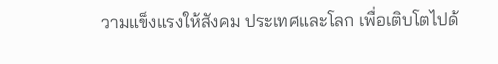วามแข็งแรงให้สังคม ประเทศและโลก เพื่อเติบโตไปด้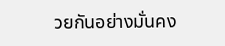วยกันอย่างมั่นคง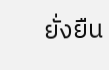ยั่งยืน